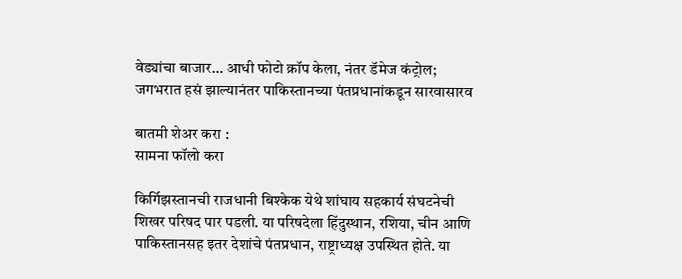वेड्यांचा बाजार… आधी फोटो क्रॉप केला, नंतर डॅमेज कंट्रोल; जगभरात हसं झाल्यानंतर पाकिस्तानच्या पंतप्रधानांकडून सारवासारव

बातमी शेअर करा :
सामना फॉलो करा

किर्गिझस्तानची राजधानी बिश्केक येथे शांघाय सहकार्य संघटनेची शिखर परिषद पार पडली. या परिषदेला हिंदुस्थान, रशिया, चीन आणि पाकिस्तानसह इतर देशांचे पंतप्रधान, राष्ट्राध्यक्ष उपस्थित होते. या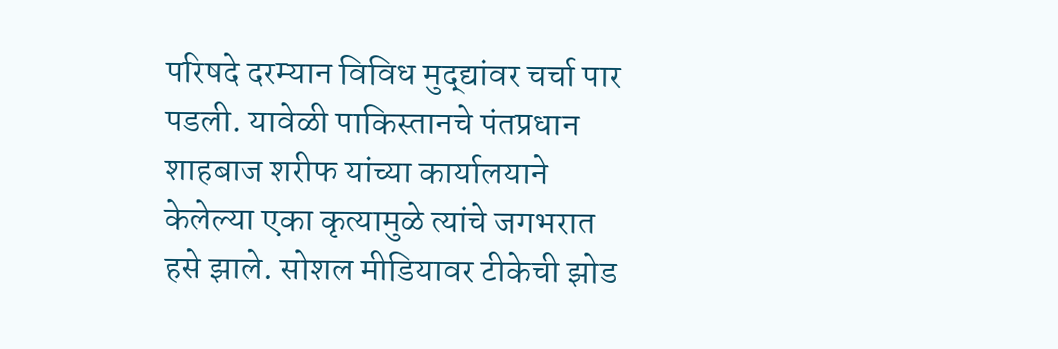परिषदे दरम्यान विविध मुद्द्यांवर चर्चा पार पडली. यावेळी पाकिस्तानचे पंतप्रधान शाहबाज शरीफ यांच्या कार्यालयाने केलेल्या एका कृत्यामुळे त्यांचे जगभरात हसे झाले. सोशल मीडियावर टीकेची झोड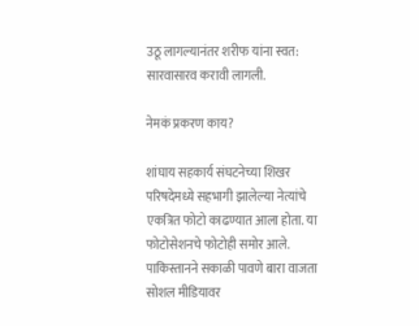उठू लागल्यानंतर शरीफ यांना स्वत: सारवासारव करावी लागली.

नेमकं प्रकरण काय?

शांघाय सहकार्य संघटनेच्या शिखर परिषदेमध्ये सहभागी झालेल्या नेत्यांचे एकत्रित फोटो काढण्यात आला होता. या फोटोसेशनचे फोटोही समोर आले. पाकिस्तानने सकाळी पावणे बारा वाजता सोशल मीडियावर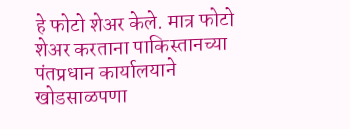हे फोटो शेअर केले. मात्र फोटो शेअर करताना पाकिस्तानच्या पंतप्रधान कार्यालयाने खोडसाळपणा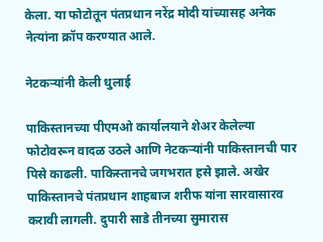केला. या फोटोतून पंतप्रधान नरेंद्र मोदी यांच्यासह अनेक नेत्यांना क्रॉप करण्यात आले.

नेटकऱ्यांनी केली धुलाई

पाकिस्तानच्या पीएमओ कार्यालयाने शेअर केलेल्या फोटोवरून वादळ उठले आणि नेटकऱ्यांनी पाकिस्तानची पार पिसे काढली. पाकिस्तानचे जगभरात हसे झाले. अखेर पाकिस्तानचे पंतप्रधान शाहबाज शरीफ यांना सारवासारव करावी लागली. दुपारी साडे तीनच्या सुमारास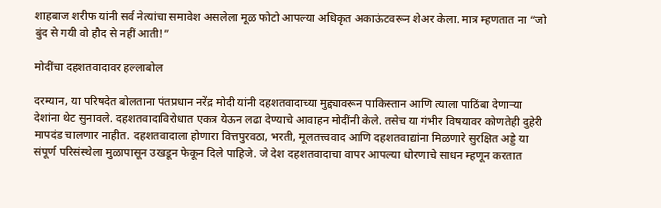शाहबाज शरीफ यांनी सर्व नेत्यांचा समावेश असलेला मूळ फोटो आपल्या अधिकृत अकाऊंटवरून शेअर केला. मात्र म्हणतात ना “जो बुंद से गयी वो हौद से नहीं आती!”

मोदींचा दहशतवादावर हल्लाबोल

दरम्यान, या परिषदेत बोलताना पंतप्रधान नरेंद्र मोदी यांनी दहशतवादाच्या मुद्द्यावरून पाकिस्तान आणि त्याला पाठिंबा देणाऱ्या देशांना थेट सुनावले. दहशतवादाविरोधात एकत्र येऊन लढा देण्याचे आवाहन मोदींनी केले. तसेच या गंभीर विषयावर कोणतेही दुहेरी मापदंड चालणार नाहीत. दहशतवादाला होणारा वित्तपुरवठा, भरती, मूलतत्त्ववाद आणि दहशतवाद्यांना मिळणारे सुरक्षित अड्डे या संपूर्ण परिसंस्थेला मुळापासून उखडून फेकून दिले पाहिजे. जे देश दहशतवादाचा वापर आपल्या धोरणाचे साधन म्हणून करतात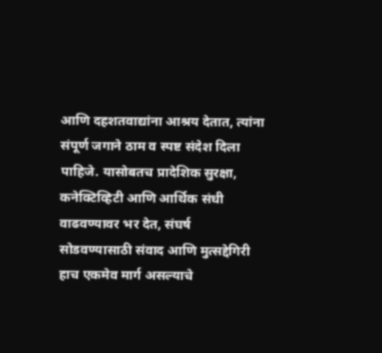आणि दहशतवाद्यांना आश्रय देतात, त्यांना संपूर्ण जगाने ठाम व स्पष्ट संदेश दिला पाहिजे. यासोबतच प्रादेशिक सुरक्षा, कनेक्टिव्हिटी आणि आर्थिक संधी वाढवण्यावर भर देत, संघर्ष सोडवण्यासाठी संवाद आणि मुत्सद्देगिरी हाच एकमेव मार्ग असल्याचे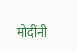मोदींनी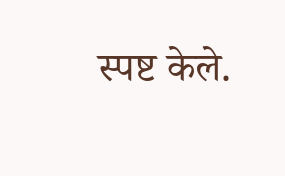स्पष्ट केले.